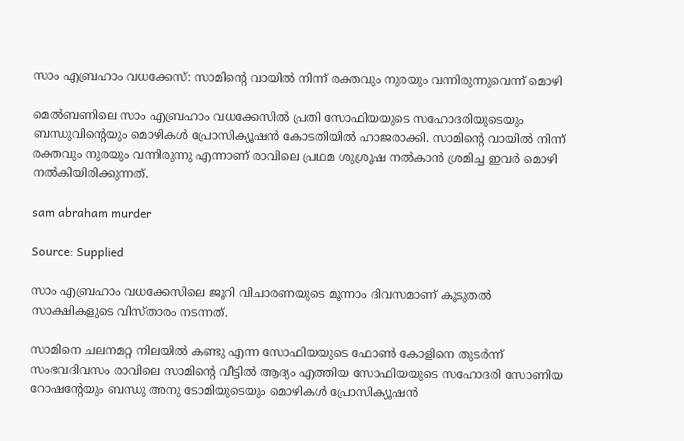സാം എബ്രഹാം വധക്കേസ്: സാമിന്റെ വായിൽ നിന്ന് രക്തവും നുരയും വന്നിരുന്നുവെന്ന് മൊഴി

മെൽബണിലെ സാം എബ്രഹാം വധക്കേസിൽ പ്രതി സോഫിയയുടെ സഹോദരിയുടെയും ബന്ധുവിന്റെയും മൊഴികൾ പ്രോസിക്യൂഷൻ കോടതിയിൽ ഹാജരാക്കി. സാമിന്റെ വായിൽ നിന്ന് രക്തവും നുരയും വന്നിരുന്നു എന്നാണ് രാവിലെ പ്രഥമ ശുശ്രൂഷ നൽകാൻ ശ്രമിച്ച ഇവർ മൊഴി നൽകിയിരിക്കുന്നത്.

sam abraham murder

Source: Supplied

സാം എബ്രഹാം വധക്കേസിലെ ജൂറി വിചാരണയുടെ മൂന്നാം ദിവസമാണ് കൂടുതൽ സാക്ഷികളുടെ വിസ്താരം നടന്നത്.

സാമിനെ ചലനമറ്റ നിലയിൽ കണ്ടു എന്ന സോഫിയയുടെ ഫോൺ കോളിനെ തുടർന്ന് സംഭവദിവസം രാവിലെ സാമിന്റെ വീട്ടിൽ ആദ്യം എത്തിയ സോഫിയയുടെ സഹോദരി സോണിയ റോഷന്റേയും ബന്ധു അനു ടോമിയുടെയും മൊഴികൾ പ്രോസിക്യൂഷൻ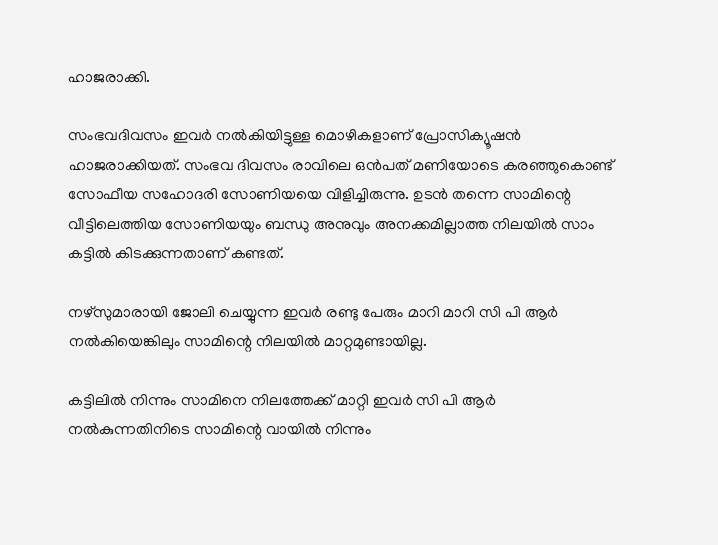ഹാജരാക്കി.

സംഭവദിവസം ഇവർ നൽകിയിട്ടുള്ള മൊഴികളാണ് പ്രോസിക്യൂഷൻ ഹാജരാക്കിയത്. സംഭവ ദിവസം രാവിലെ ഒൻപത് മണിയോടെ കരഞ്ഞുകൊണ്ട് സോഫീയ സഹോദരി സോണിയയെ വിളിച്ചിരുന്നു. ഉടൻ തന്നെ സാമിന്റെ വീട്ടിലെത്തിയ സോണിയയും ബന്ധു അനുവും അനക്കമില്ലാത്ത നിലയിൽ സാം കട്ടിൽ കിടക്കുന്നതാണ് കണ്ടത്.

നഴ്സുമാരായി ജോലി ചെയ്യുന്ന ഇവർ രണ്ടു പേരും മാറി മാറി സി പി ആർ നൽകിയെങ്കിലും സാമിന്റെ നിലയിൽ മാറ്റമുണ്ടായില്ല.

കട്ടിലിൽ നിന്നും സാമിനെ നിലത്തേക്ക് മാറ്റി ഇവർ സി പി ആർ നൽകുന്നതിനിടെ സാമിന്റെ വായിൽ നിന്നും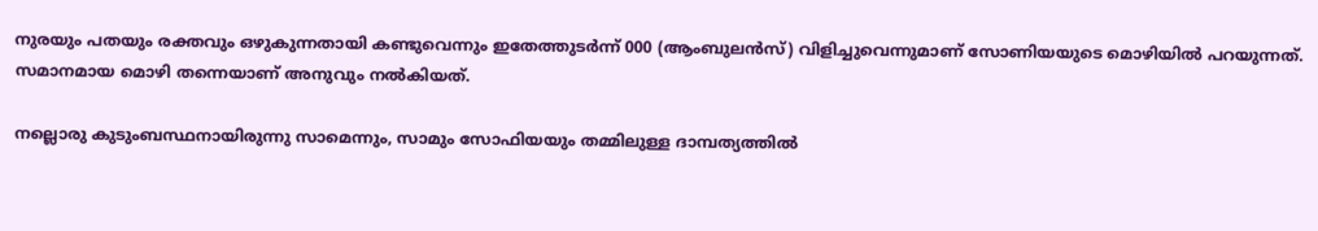നുരയും പതയും രക്തവും ഒഴുകുന്നതായി കണ്ടുവെന്നും ഇതേത്തുടർന്ന് 000 (ആംബുലൻസ്) വിളിച്ചുവെന്നുമാണ് സോണിയയുടെ മൊഴിയിൽ പറയുന്നത്.  സമാനമായ മൊഴി തന്നെയാണ് അനുവും നൽകിയത്.

നല്ലൊരു കുടുംബസ്ഥനായിരുന്നു സാമെന്നും, സാമും സോഫിയയും തമ്മിലുള്ള ദാമ്പത്യത്തിൽ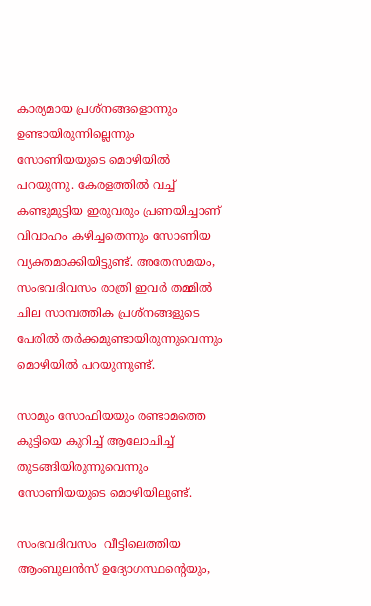കാര്യമായ പ്രശ്നങ്ങളൊന്നും ഉണ്ടായിരുന്നില്ലെന്നും സോണിയയുടെ മൊഴിയിൽ പറയുന്നു. കേരളത്തിൽ വച്ച് കണ്ടുമുട്ടിയ ഇരുവരും പ്രണയിച്ചാണ് വിവാഹം കഴിച്ചതെന്നും സോണിയ വ്യക്തമാക്കിയിട്ടുണ്ട്. അതേസമയം, സംഭവദിവസം രാത്രി ഇവർ തമ്മിൽ ചില സാമ്പത്തിക പ്രശ്നങ്ങളുടെ പേരിൽ തർക്കമുണ്ടായിരുന്നുവെന്നും മൊഴിയിൽ പറയുന്നുണ്ട്.

സാമും സോഫിയയും രണ്ടാമത്തെ കുട്ടിയെ കുറിച്ച് ആലോചിച്ച് തുടങ്ങിയിരുന്നുവെന്നും സോണിയയുടെ മൊഴിയിലുണ്ട്.

സംഭവദിവസം  വീട്ടിലെത്തിയ ആംബുലൻസ് ഉദ്യോഗസ്ഥന്റെയും,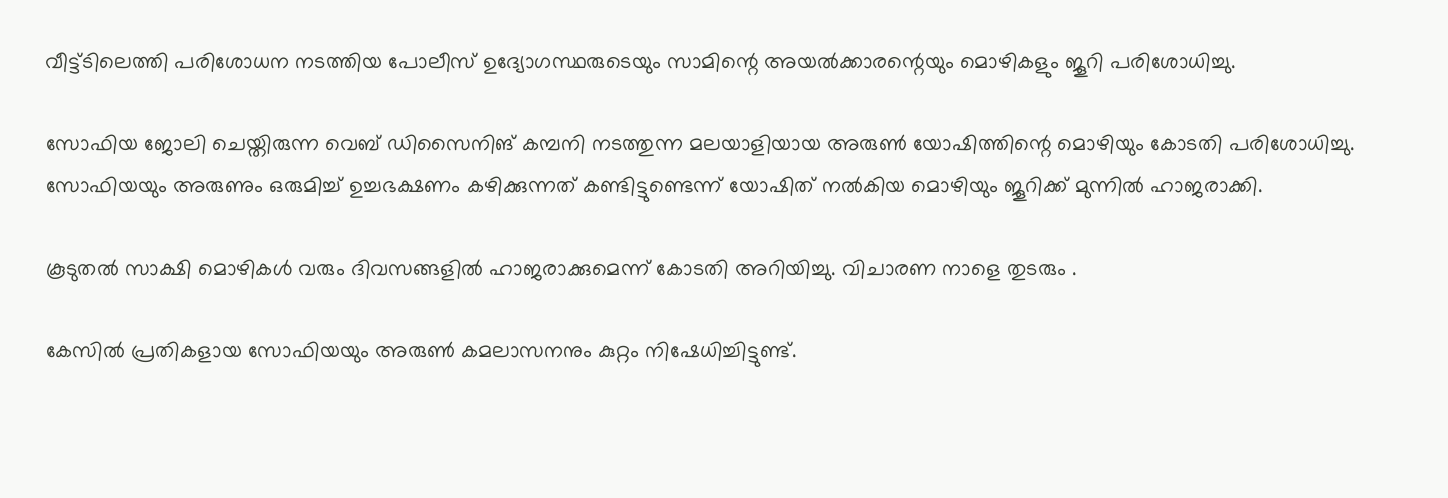വീട്ട്ടിലെത്തി പരിശോധന നടത്തിയ പോലീസ് ഉദ്യോഗസ്ഥരുടെയും സാമിന്റെ അയൽക്കാരന്റെയും മൊഴികളും ജൂറി പരിശോധിച്ചു.

സോഫിയ ജോലി ചെയ്തിരുന്ന വെബ് ഡിസൈനിങ് കമ്പനി നടത്തുന്ന മലയാളിയായ അരുൺ യോഷിത്തിന്റെ മൊഴിയും കോടതി പരിശോധിച്ചു. സോഫിയയും അരുണും ഒരുമിച്ച് ഉച്ചഭക്ഷണം കഴിക്കുന്നത് കണ്ടിട്ടുണ്ടെന്ന് യോഷിത് നൽകിയ മൊഴിയും ജൂറിക്ക് മുന്നിൽ ഹാജരാക്കി.

കൂടുതൽ സാക്ഷി മൊഴികൾ വരും ദിവസങ്ങളിൽ ഹാജരാക്കുമെന്ന് കോടതി അറിയിച്ചു. വിചാരണ നാളെ തുടരും .

കേസിൽ പ്രതികളായ സോഫിയയും അരുൺ കമലാസനനും കുറ്റം നിഷേധിച്ചിട്ടുണ്ട്.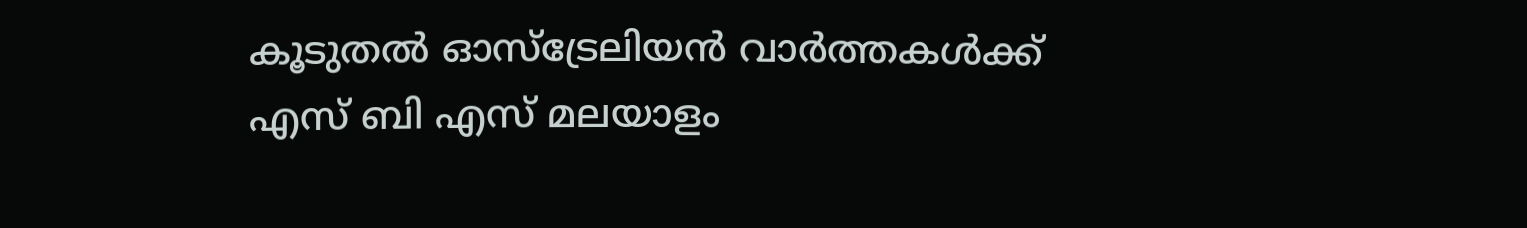കൂടുതൽ ഓസ്‌ട്രേലിയൻ വാർത്തകൾക്ക് എസ് ബി എസ് മലയാളം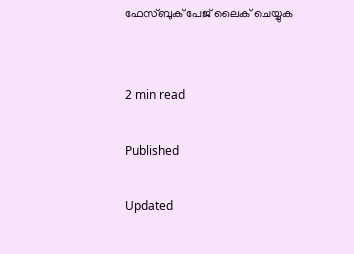ഫേസ്ബുക് പേജ് ലൈക് ചെയ്യുക


2 min read

Published

Updated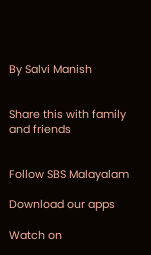By Salvi Manish


Share this with family and friends


Follow SBS Malayalam

Download our apps

Watch on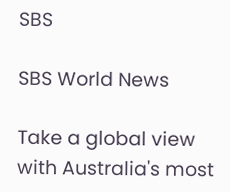SBS

SBS World News

Take a global view with Australia's most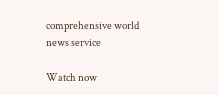comprehensive world news service

Watch now